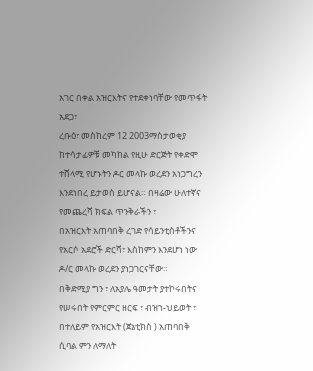አገር በቀል አዝርእትና የተደቀነባቸው የመጥፋት አደጋ፣
ረቡዕ፣ መስከረም 12 2003ማስታወቂያ
ከተሳታፊዎቹ መካከል የዚሁ ድርጅት የቀድሞ ተሸላሚ የሆኑትን ዶር መላኩ ወረደን አነጋግረን እንደነበረ ይታወስ ይሆናል። በዛሬው ሁለተኛና የመጨረሻ ክፍል ጥንቅራችን ፣
በአዝርእት አጠባበቅ ረገድ የሳይንቲስቶችንና የአርሶ አደሮች ድርሻ፣ እስከምን እንደሆነ ነው ዶ/ር መላኩ ወረደን ያነጋገርናቸው።
በቅድሚያ ግን ፣ ለአያሌ ዓመታት ያተኮሩበትና የሠሩበት የምርምር ዘርፍ ፣ ብዝኀ-ህይወት ፣ በተለይም የአዝርእት (ጀኔቲክስ ) አጠባበቅ ሲባል ምን ለማለት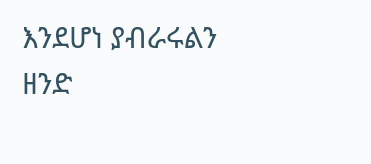እንደሆነ ያብራሩልን ዘንድ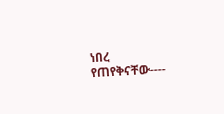ነበረ የጠየቅናቸው----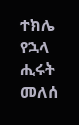ተክሌ የኋላ
ሒሩት መለሰ